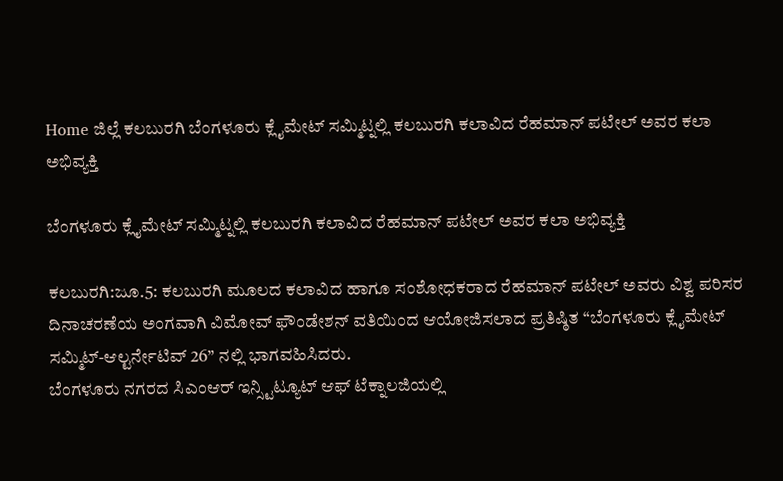Home ಜಿಲ್ಲೆ ಕಲಬುರಗಿ ಬೆಂಗಳೂರು ಕ್ಲೈಮೇಟ್ ಸಮ್ಮಿಟ್ನಲ್ಲಿ ಕಲಬುರಗಿ ಕಲಾವಿದ ರೆಹಮಾನ್ ಪಟೇಲ್ ಅವರ ಕಲಾ ಅಭಿವ್ಯಕ್ತಿ

ಬೆಂಗಳೂರು ಕ್ಲೈಮೇಟ್ ಸಮ್ಮಿಟ್ನಲ್ಲಿ ಕಲಬುರಗಿ ಕಲಾವಿದ ರೆಹಮಾನ್ ಪಟೇಲ್ ಅವರ ಕಲಾ ಅಭಿವ್ಯಕ್ತಿ

ಕಲಬುರಗಿ:ಜೂ.5: ಕಲಬುರಗಿ ಮೂಲದ ಕಲಾವಿದ ಹಾಗೂ ಸಂಶೋಧಕರಾದ ರೆಹಮಾನ್ ಪಟೇಲ್ ಅವರು ವಿಶ್ವ ಪರಿಸರ ದಿನಾಚರಣೆಯ ಅಂಗವಾಗಿ ವಿಮೋವ್ ಫೌಂಡೇಶನ್ ವತಿಯಿಂದ ಆಯೋಜಿಸಲಾದ ಪ್ರತಿಷ್ಠಿತ “ಬೆಂಗಳೂರು ಕ್ಲೈಮೇಟ್ ಸಮ್ಮಿಟ್-ಆಲ್ಟರ್ನೇಟಿವ್ 26” ನಲ್ಲಿ ಭಾಗವಹಿಸಿದರು.
ಬೆಂಗಳೂರು ನಗರದ ಸಿಎಂಆರ್ ಇನ್ಸ್ಟಿಟ್ಯೂಟ್ ಆಫ್ ಟೆಕ್ನಾಲಜಿಯಲ್ಲಿ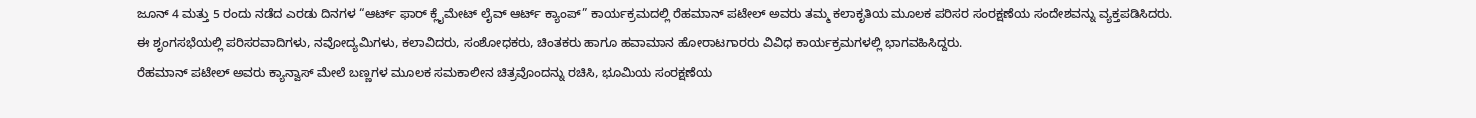ಜೂನ್ 4 ಮತ್ತು 5 ರಂದು ನಡೆದ ಎರಡು ದಿನಗಳ “ಆರ್ಟ್ ಫಾರ್ ಕ್ಲೈಮೇಟ್ ಲೈವ್ ಆರ್ಟ್ ಕ್ಯಾಂಪ್” ಕಾರ್ಯಕ್ರಮದಲ್ಲಿ ರೆಹಮಾನ್ ಪಟೇಲ್ ಅವರು ತಮ್ಮ ಕಲಾಕೃತಿಯ ಮೂಲಕ ಪರಿಸರ ಸಂರಕ್ಷಣೆಯ ಸಂದೇಶವನ್ನು ವ್ಯಕ್ತಪಡಿಸಿದರು. ಈ ಶೃಂಗಸಭೆಯಲ್ಲಿ ಪರಿಸರವಾದಿಗಳು, ನವೋದ್ಯಮಿಗಳು, ಕಲಾವಿದರು, ಸಂಶೋಧಕರು, ಚಿಂತಕರು ಹಾಗೂ ಹವಾಮಾನ ಹೋರಾಟಗಾರರು ವಿವಿಧ ಕಾರ್ಯಕ್ರಮಗಳಲ್ಲಿ ಭಾಗವಹಿಸಿದ್ದರು.
ರೆಹಮಾನ್ ಪಟೇಲ್ ಅವರು ಕ್ಯಾನ್ವಾಸ್ ಮೇಲೆ ಬಣ್ಣಗಳ ಮೂಲಕ ಸಮಕಾಲೀನ ಚಿತ್ರವೊಂದನ್ನು ರಚಿಸಿ, ಭೂಮಿಯ ಸಂರಕ್ಷಣೆಯ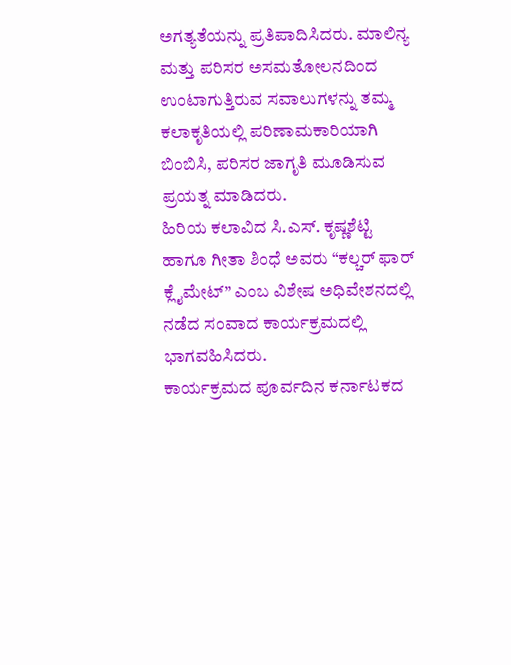ಅಗತ್ಯತೆಯನ್ನು ಪ್ರತಿಪಾದಿಸಿದರು. ಮಾಲಿನ್ಯ ಮತ್ತು ಪರಿಸರ ಅಸಮತೋಲನದಿಂದ ಉಂಟಾಗುತ್ತಿರುವ ಸವಾಲುಗಳನ್ನು ತಮ್ಮ ಕಲಾಕೃತಿಯಲ್ಲಿ ಪರಿಣಾಮಕಾರಿಯಾಗಿ ಬಿಂಬಿಸಿ, ಪರಿಸರ ಜಾಗೃತಿ ಮೂಡಿಸುವ ಪ್ರಯತ್ನ ಮಾಡಿದರು.
ಹಿರಿಯ ಕಲಾವಿದ ಸಿ.ಎಸ್. ಕೃಷ್ಣಶೆಟ್ಟಿ ಹಾಗೂ ಗೀತಾ ಶಿಂಧೆ ಅವರು “ಕಲ್ಚರ್ ಫಾರ್ ಕ್ಲೈಮೇಟ್” ಎಂಬ ವಿಶೇಷ ಅಧಿವೇಶನದಲ್ಲಿ ನಡೆದ ಸಂವಾದ ಕಾರ್ಯಕ್ರಮದಲ್ಲಿ ಭಾಗವಹಿಸಿದರು.
ಕಾರ್ಯಕ್ರಮದ ಪೂರ್ವದಿನ ಕರ್ನಾಟಕದ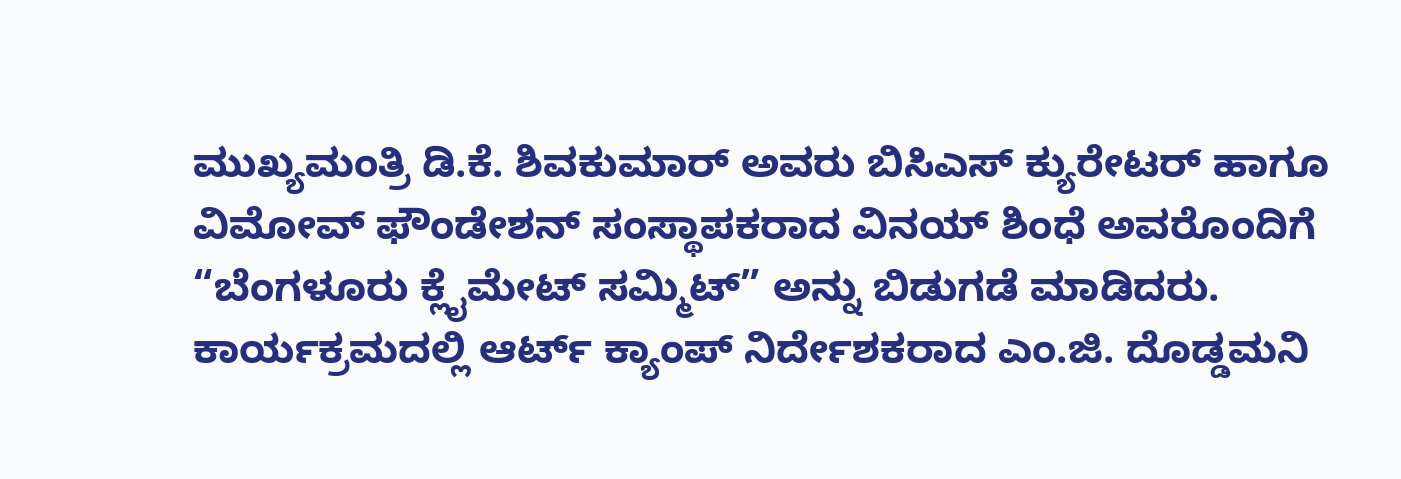ಮುಖ್ಯಮಂತ್ರಿ ಡಿ.ಕೆ. ಶಿವಕುಮಾರ್ ಅವರು ಬಿಸಿಎಸ್ ಕ್ಯುರೇಟರ್ ಹಾಗೂ ವಿಮೋವ್ ಫೌಂಡೇಶನ್ ಸಂಸ್ಥಾಪಕರಾದ ವಿನಯ್ ಶಿಂಧೆ ಅವರೊಂದಿಗೆ “ಬೆಂಗಳೂರು ಕ್ಲೈಮೇಟ್ ಸಮ್ಮಿಟ್” ಅನ್ನು ಬಿಡುಗಡೆ ಮಾಡಿದರು. ಕಾರ್ಯಕ್ರಮದಲ್ಲಿ ಆರ್ಟ್ ಕ್ಯಾಂಪ್ ನಿರ್ದೇಶಕರಾದ ಎಂ.ಜಿ. ದೊಡ್ಡಮನಿ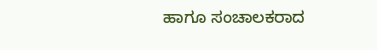ಹಾಗೂ ಸಂಚಾಲಕರಾದ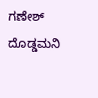ಗಣೇಶ್ ದೊಡ್ಡಮನಿ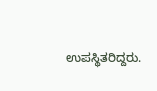ಉಪಸ್ಥಿತರಿದ್ದರು.